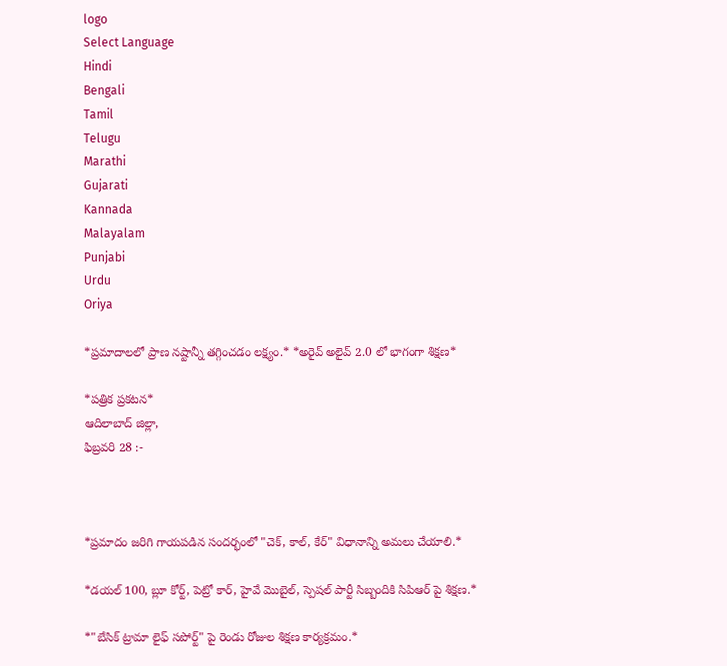logo
Select Language
Hindi
Bengali
Tamil
Telugu
Marathi
Gujarati
Kannada
Malayalam
Punjabi
Urdu
Oriya

*ప్రమాదాలలో ప్రాణ నష్టాన్నీ తగ్గించడం లక్ష్యం.* *అరైవ్ అలైవ్ 2.0 లో భాగంగా శిక్షణ*

*పత్రిక ప్రకటన*
ఆదిలాబాద్ జిల్లా,
ఫిబ్రవరి 28 :-



*ప్రమాదం జరిగి గాయపడిన సందర్భంలో "చెక్, కాల్, కేర్" విధానాన్ని అమలు చేయాలి.*

*డయల్ 100, బ్లూ కోర్ట్, పెట్రో కార్, హైవే మొబైల్, స్పెషల్ పార్టీ సిబ్బందికి సిపిఆర్ పై శిక్షణ.*

*"బేసిక్ ట్రామా లైఫ్ సపోర్ట్" పై రెండు రోజుల శిక్షణ కార్యక్రమం.*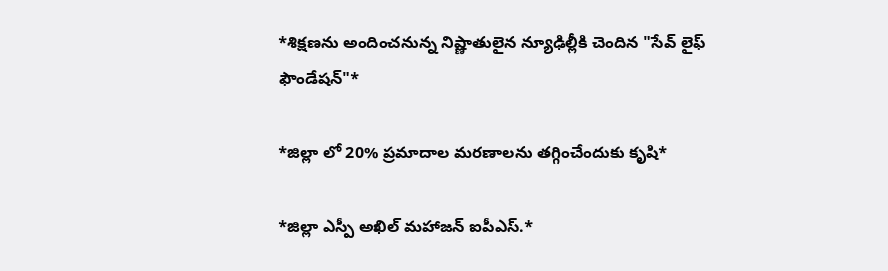*శిక్షణను అందించనున్న నిష్ణాతులైన న్యూఢిల్లీకి చెందిన "సేవ్ లైఫ్ ఫౌండేషన్"*

*జిల్లా లో 20% ప్రమాదాల మరణాలను తగ్గించేందుకు కృషి*

*జిల్లా ఎస్పీ అఖిల్ మహాజన్ ఐపీఎస్.*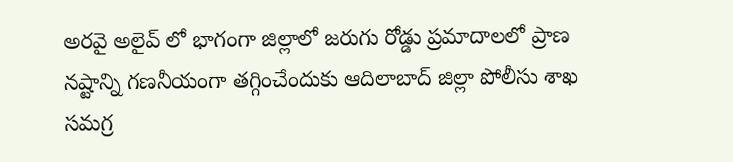అరవై అలైవ్ లో భాగంగా జిల్లాలో జరుగు రోడ్డు ప్రమాదాలలో ప్రాణ నష్టాన్ని గణనీయంగా తగ్గించేందుకు ఆదిలాబాద్ జిల్లా పోలీసు శాఖ సమగ్ర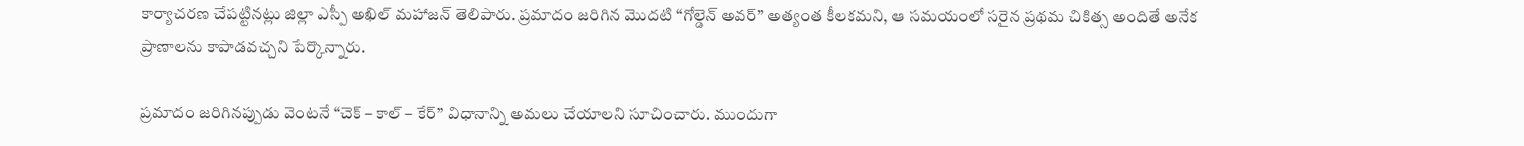కార్యాచరణ చేపట్టినట్లు జిల్లా ఎస్పీ అఖిల్ మహాజన్ తెలిపారు. ప్రమాదం జరిగిన మొదటి “గోల్డెన్ అవర్” అత్యంత కీలకమని, ఆ సమయంలో సరైన ప్రథమ చికిత్స అందితే అనేక ప్రాణాలను కాపాడవచ్చని పేర్కొన్నారు.

ప్రమాదం జరిగినప్పుడు వెంటనే “చెక్ – కాల్ – కేర్” విధానాన్ని అమలు చేయాలని సూచించారు. ముందుగా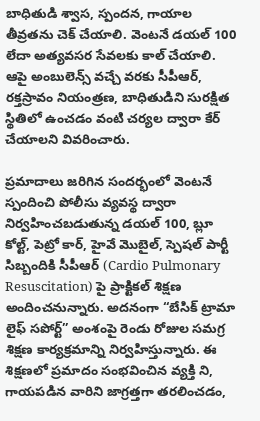బాధితుడి శ్వాస, స్పందన, గాయాల తీవ్రతను చెక్ చేయాలి. వెంటనే డయల్ 100 లేదా అత్యవసర సేవలకు కాల్ చేయాలి. ఆపై అంబులెన్స్ వచ్చే వరకు సీపీఆర్, రక్తస్రావం నియంత్రణ, బాధితుడిని సురక్షిత స్థితిలో ఉంచడం వంటి చర్యల ద్వారా కేర్ చేయాలని వివరించారు.

ప్రమాదాలు జరిగిన సందర్భంలో వెంటనే స్పందించి పోలీసు వ్యవస్థ ద్వారా నిర్వహించబడుతున్న డయల్ 100, బ్లూ కోల్ట్, పెట్రో కార్, హైవే మొబైల్, స్పెషల్ పార్టీ సిబ్బందికి సీపీఆర్ (Cardio Pulmonary Resuscitation) పై ప్రాక్టికల్ శిక్షణ అందించనున్నారు. అదనంగా “బేసిక్ ట్రామా లైఫ్ సపోర్ట్” అంశంపై రెండు రోజుల సమగ్ర శిక్షణ కార్యక్రమాన్ని నిర్వహిస్తున్నారు. ఈ శిక్షణలో ప్రమాదం సంభవించిన వ్యక్తి ని,
గాయపడిన వారిని జాగ్రత్తగా తరలించడం,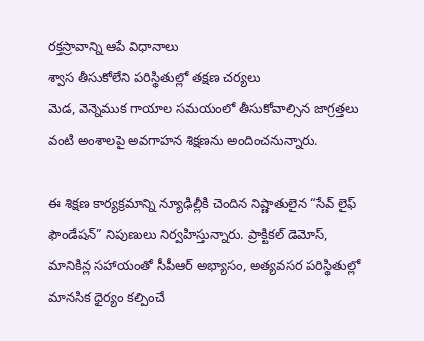రక్తస్రావాన్ని ఆపే విధానాలు
శ్వాస తీసుకోలేని పరిస్థితుల్లో తక్షణ చర్యలు
మెడ, వెన్నెముక గాయాల సమయంలో తీసుకోవాల్సిన జాగ్రత్తలు
వంటి అంశాలపై అవగాహన శిక్షణను అందించనున్నారు.

ఈ శిక్షణ కార్యక్రమాన్ని న్యూఢిల్లీకి చెందిన నిష్ణాతులైన “సేవ్ లైఫ్ ఫౌండేషన్” నిపుణులు నిర్వహిస్తున్నారు. ప్రాక్టికల్ డెమోస్, మానికిన్ల సహాయంతో సీపీఆర్ అభ్యాసం, అత్యవసర పరిస్థితుల్లో మానసిక ధైర్యం కల్పించే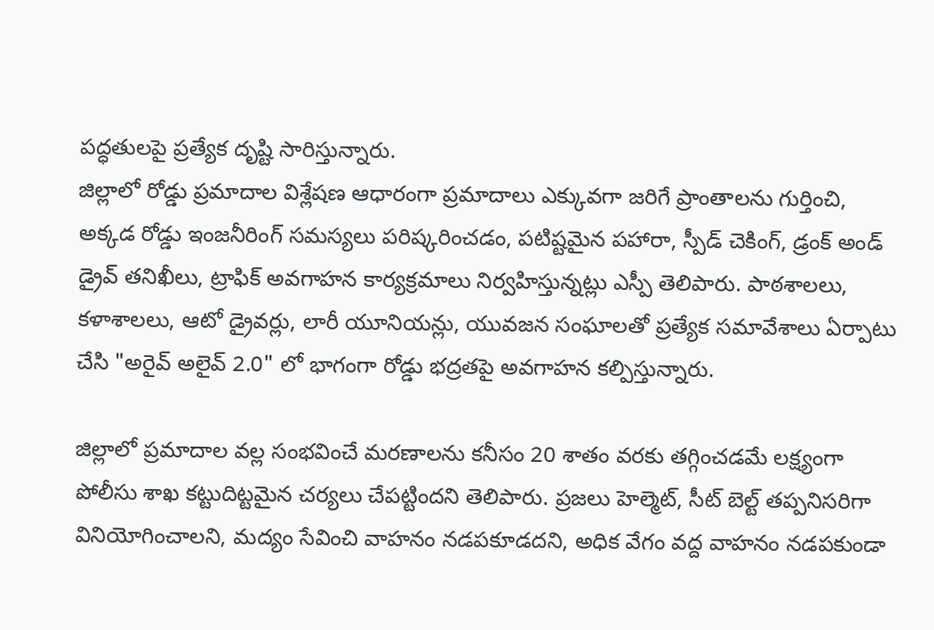పద్ధతులపై ప్రత్యేక దృష్టి సారిస్తున్నారు.
జిల్లాలో రోడ్డు ప్రమాదాల విశ్లేషణ ఆధారంగా ప్రమాదాలు ఎక్కువగా జరిగే ప్రాంతాలను గుర్తించి, అక్కడ రోడ్డు ఇంజనీరింగ్ సమస్యలు పరిష్కరించడం, పటిష్టమైన పహారా, స్పీడ్ చెకింగ్, డ్రంక్ అండ్ డ్రైవ్ తనిఖీలు, ట్రాఫిక్ అవగాహన కార్యక్రమాలు నిర్వహిస్తున్నట్లు ఎస్పీ తెలిపారు. పాఠశాలలు, కళాశాలలు, ఆటో డ్రైవర్లు, లారీ యూనియన్లు, యువజన సంఘాలతో ప్రత్యేక సమావేశాలు ఏర్పాటు చేసి "అరైవ్ అలైవ్ 2.0" లో భాగంగా రోడ్డు భద్రతపై అవగాహన కల్పిస్తున్నారు.

జిల్లాలో ప్రమాదాల వల్ల సంభవించే మరణాలను కనీసం 20 శాతం వరకు తగ్గించడమే లక్ష్యంగా పోలీసు శాఖ కట్టుదిట్టమైన చర్యలు చేపట్టిందని తెలిపారు. ప్రజలు హెల్మెట్, సీట్ బెల్ట్ తప్పనిసరిగా వినియోగించాలని, మద్యం సేవించి వాహనం నడపకూడదని, అధిక వేగం వద్ద వాహనం నడపకుండా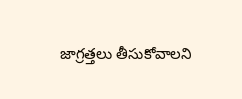జాగ్రత్తలు తీసుకోవాలని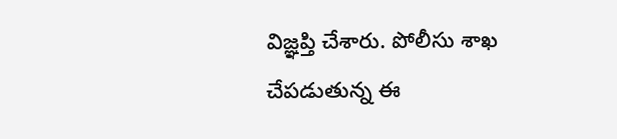విజ్ఞప్తి చేశారు. పోలీసు శాఖ చేపడుతున్న ఈ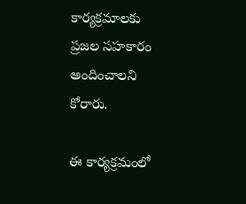కార్యక్రమాలకు ప్రజల సహకారం అందించాలని కోరారు.

ఈ కార్యక్రమంలో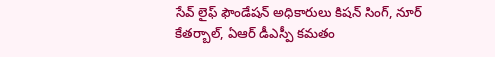సేవ్ లైఫ్ ఫౌండేషన్ అధికారులు కిషన్ సింగ్, నూర్ కేతర్బాల్, ఏఆర్ డీఎస్పీ కమతం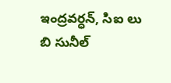ఇంద్రవర్ధన్, సిఐ లు బి సునీల్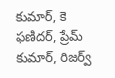కుమార్, కె ఫణిదర్, ప్రేమ్ కుమార్, రిజర్వ్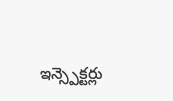ఇన్స్పెక్టర్లు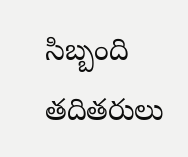సిబ్బంది తదితరులు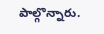పాల్గొన్నారు.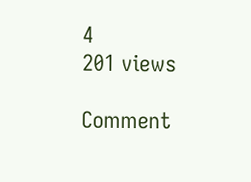4
201 views

Comment